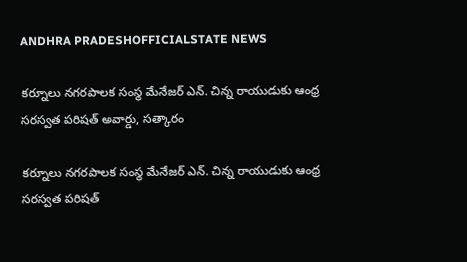ANDHRA PRADESHOFFICIALSTATE NEWS

కర్నూలు నగరపాలక సంస్థ మేనేజర్ ఎన్. చిన్న రాయుడుకు ఆంధ్ర సరస్వత పరిషత్ అవార్డు, సత్కారం

కర్నూలు నగరపాలక సంస్థ మేనేజర్ ఎన్. చిన్న రాయుడుకు ఆంధ్ర సరస్వత పరిషత్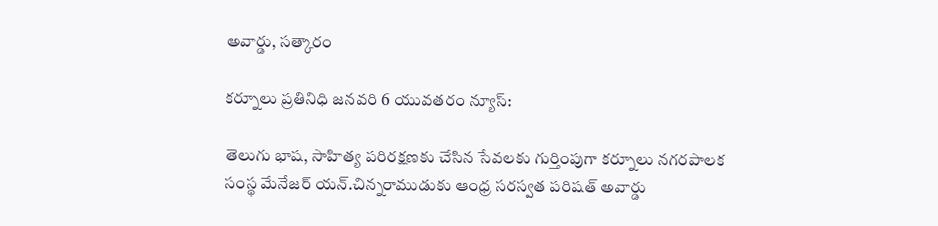అవార్డు, సత్కారం

కర్నూలు ప్రతినిధి జనవరి 6 యువతరం న్యూస్:

తెలుగు భాష, సాహిత్య పరిరక్షణకు చేసిన సేవలకు గుర్తింపుగా కర్నూలు నగరపాలక సంస్థ మేనేజర్ యన్.చిన్నరాముడుకు ఆంధ్ర సరస్వత పరిషత్ అవార్డు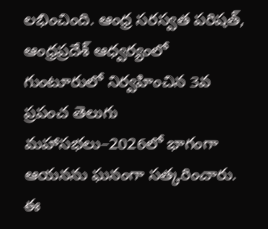లభించింది. ఆంధ్ర సరస్వత పరిషత్, ఆంధ్రప్రదేశ్ ఆధ్వర్యంలో గుంటూరులో నిర్వహించిన 3వ ప్రపంచ తెలుగు మహాసభలు–2026లో భాగంగా ఆయనను ఘనంగా సత్కరించారు. ఈ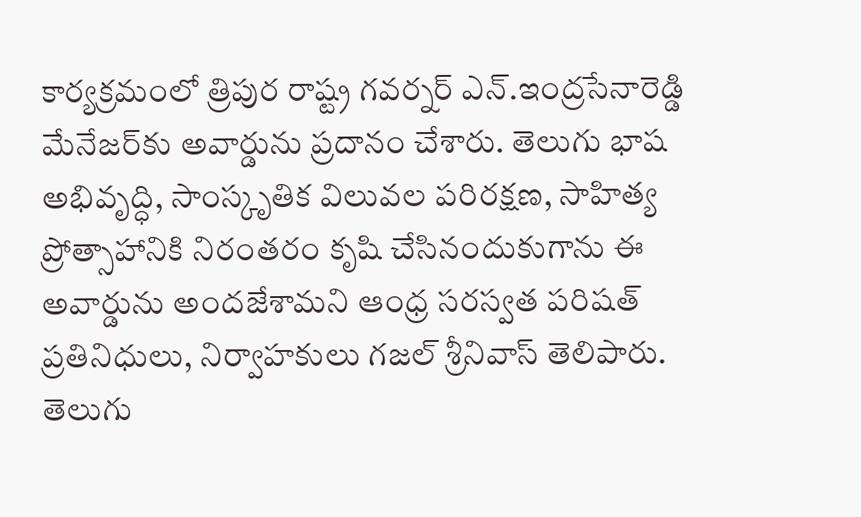కార్యక్రమంలో త్రిపుర రాష్ట్ర గవర్నర్ ఎన్.ఇంద్రసేనారెడ్డి మేనేజర్‌కు అవార్డును ప్రదానం చేశారు. తెలుగు భాష అభివృద్ధి, సాంస్కృతిక విలువల పరిరక్షణ, సాహిత్య ప్రోత్సాహానికి నిరంతరం కృషి చేసినందుకుగాను ఈ అవార్డును అందజేశామని ఆంధ్ర సరస్వత పరిషత్ ప్రతినిధులు, నిర్వాహకులు గజల్ శ్రీనివాస్ తెలిపారు. తెలుగు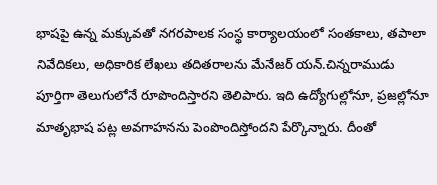భాషపై ఉన్న మక్కువతో నగరపాలక సంస్థ కార్యాలయంలో సంతకాలు, తపాలా నివేదికలు, అధికారిక లేఖలు తదితరాలను మేనేజర్ యన్.చిన్నరాముడు పూర్తిగా తెలుగులోనే రూపొందిస్తారని తెలిపారు. ఇది ఉద్యోగుల్లోనూ, ప్రజల్లోనూ మాతృభాష పట్ల అవగాహనను పెంపొందిస్తోందని పేర్కొన్నారు. దీంతో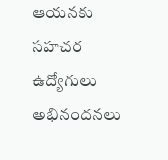ఆయనకు సహచర ఉద్యోగులు అభినందనలు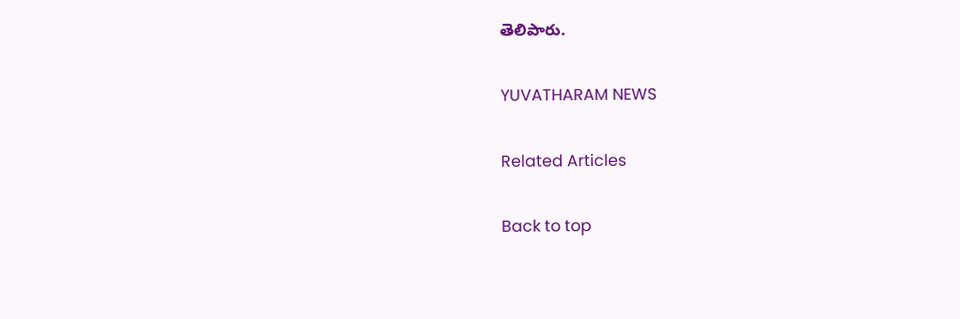తెలిపారు.

YUVATHARAM NEWS

Related Articles

Back to top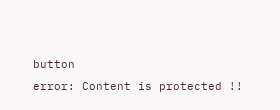button
error: Content is protected !!